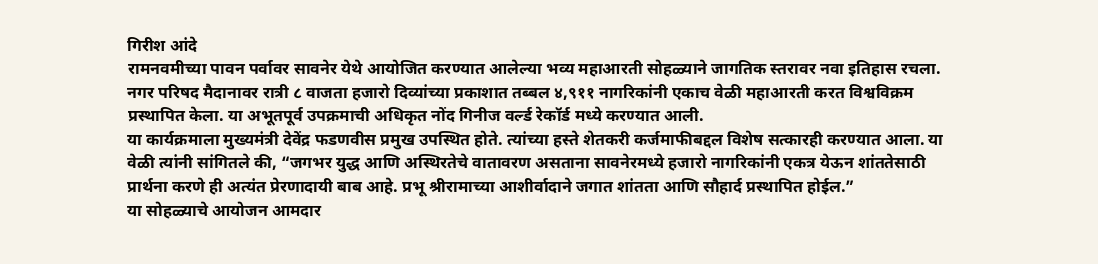गिरीश आंदे
रामनवमीच्या पावन पर्वावर सावनेर येथे आयोजित करण्यात आलेल्या भव्य महाआरती सोहळ्याने जागतिक स्तरावर नवा इतिहास रचला. नगर परिषद मैदानावर रात्री ८ वाजता हजारो दिव्यांच्या प्रकाशात तब्बल ४,९११ नागरिकांनी एकाच वेळी महाआरती करत विश्वविक्रम प्रस्थापित केला. या अभूतपूर्व उपक्रमाची अधिकृत नोंद गिनीज वर्ल्ड रेकॉर्ड मध्ये करण्यात आली.
या कार्यक्रमाला मुख्यमंत्री देवेंद्र फडणवीस प्रमुख उपस्थित होते. त्यांच्या हस्ते शेतकरी कर्जमाफीबद्दल विशेष सत्कारही करण्यात आला. या वेळी त्यांनी सांगितले की, “जगभर युद्ध आणि अस्थिरतेचे वातावरण असताना सावनेरमध्ये हजारो नागरिकांनी एकत्र येऊन शांततेसाठी प्रार्थना करणे ही अत्यंत प्रेरणादायी बाब आहे. प्रभू श्रीरामाच्या आशीर्वादाने जगात शांतता आणि सौहार्द प्रस्थापित होईल.”
या सोहळ्याचे आयोजन आमदार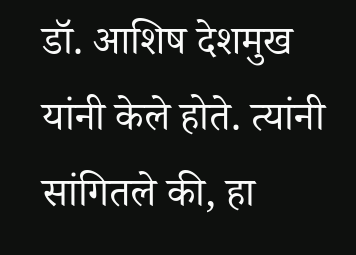डॉ. आशिष देशमुख यांनी केले होते. त्यांनी सांगितले की, हा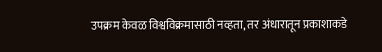उपक्रम केवळ विश्वविक्रमासाठी नव्हता, तर अंधारातून प्रकाशाकडे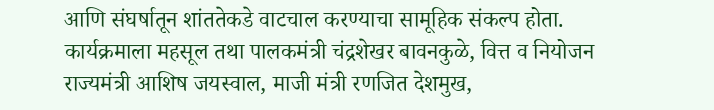आणि संघर्षातून शांततेकडे वाटचाल करण्याचा सामूहिक संकल्प होता.
कार्यक्रमाला महसूल तथा पालकमंत्री चंद्रशेखर बावनकुळे, वित्त व नियोजन राज्यमंत्री आशिष जयस्वाल, माजी मंत्री रणजित देशमुख,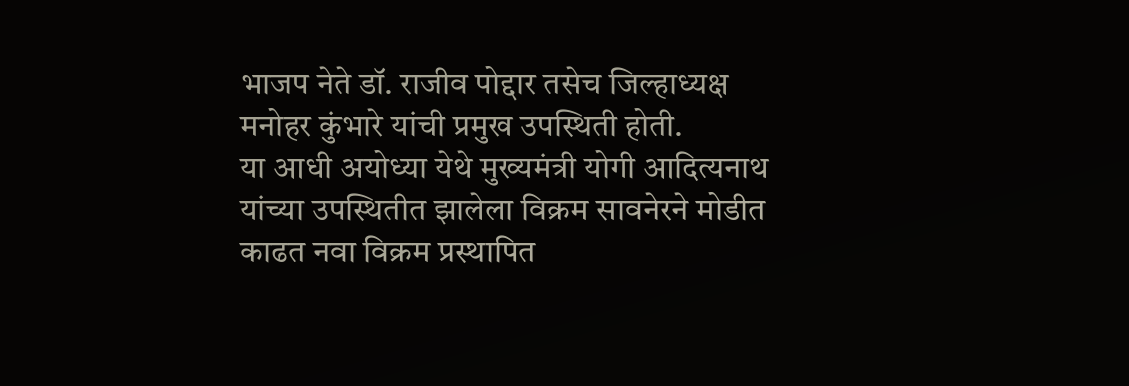भाजप नेते डॉ. राजीव पोद्दार तसेच जिल्हाध्यक्ष मनोहर कुंभारे यांची प्रमुख उपस्थिती होती.
या आधी अयोध्या येथे मुख्यमंत्री योगी आदित्यनाथ यांच्या उपस्थितीत झालेला विक्रम सावनेरने मोडीत काढत नवा विक्रम प्रस्थापित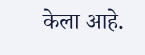केला आहे.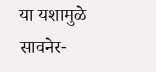या यशामुळे सावनेर-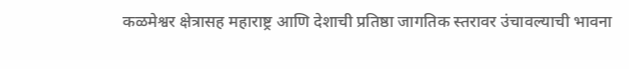कळमेश्वर क्षेत्रासह महाराष्ट्र आणि देशाची प्रतिष्ठा जागतिक स्तरावर उंचावल्याची भावना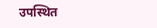उपस्थित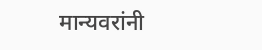मान्यवरांनी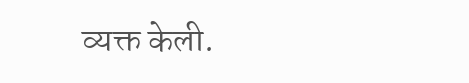व्यक्त केली.